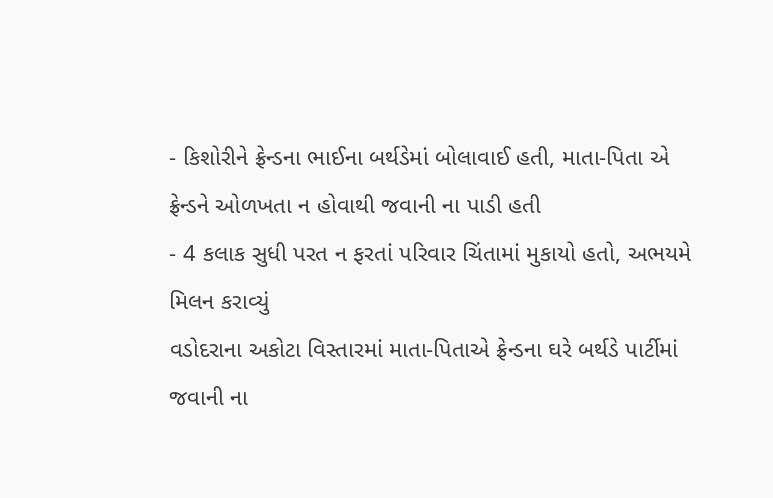- કિશોરીને ફ્રેન્ડના ભાઈના બર્થડેમાં બોલાવાઈ હતી, માતા-પિતા એ ફ્રેન્ડને ઓળખતા ન હોવાથી જવાની ના પાડી હતી
- 4 કલાક સુધી પરત ન ફરતાં પરિવાર ચિંતામાં મુકાયો હતો, અભયમે મિલન કરાવ્યું
વડોદરાના અકોટા વિસ્તારમાં માતા-પિતાએ ફ્રેન્ડના ઘરે બર્થડે પાર્ટીમાં જવાની ના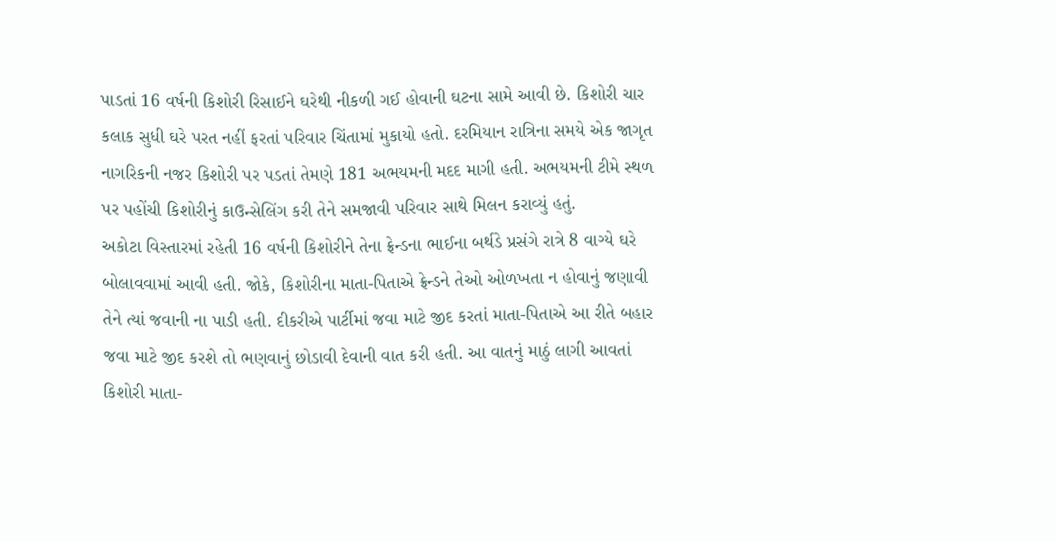પાડતાં 16 વર્ષની કિશોરી રિસાઈને ઘરેથી નીકળી ગઈ હોવાની ઘટના સામે આવી છે. કિશોરી ચાર કલાક સુધી ઘરે પરત નહીં ફરતાં પરિવાર ચિંતામાં મુકાયો હતો. દરમિયાન રાત્રિના સમયે એક જાગૃત નાગરિકની નજર કિશોરી પર પડતાં તેમણે 181 અભયમની મદદ માગી હતી. અભયમની ટીમે સ્થળ પર પહોંચી કિશોરીનું કાઉન્સેલિંગ કરી તેને સમજાવી પરિવાર સાથે મિલન કરાવ્યું હતું.
અકોટા વિસ્તારમાં રહેતી 16 વર્ષની કિશોરીને તેના ફ્રેન્ડના ભાઈના બર્થડે પ્રસંગે રાત્રે 8 વાગ્યે ઘરે બોલાવવામાં આવી હતી. જોકે, કિશોરીના માતા-પિતાએ ફ્રેન્ડને તેઓ ઓળખતા ન હોવાનું જણાવી તેને ત્યાં જવાની ના પાડી હતી. દીકરીએ પાર્ટીમાં જવા માટે જીદ કરતાં માતા-પિતાએ આ રીતે બહાર જવા માટે જીદ કરશે તો ભણવાનું છોડાવી દેવાની વાત કરી હતી. આ વાતનું માઠું લાગી આવતાં કિશોરી માતા-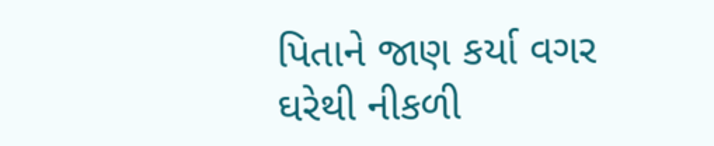પિતાને જાણ કર્યા વગર ઘરેથી નીકળી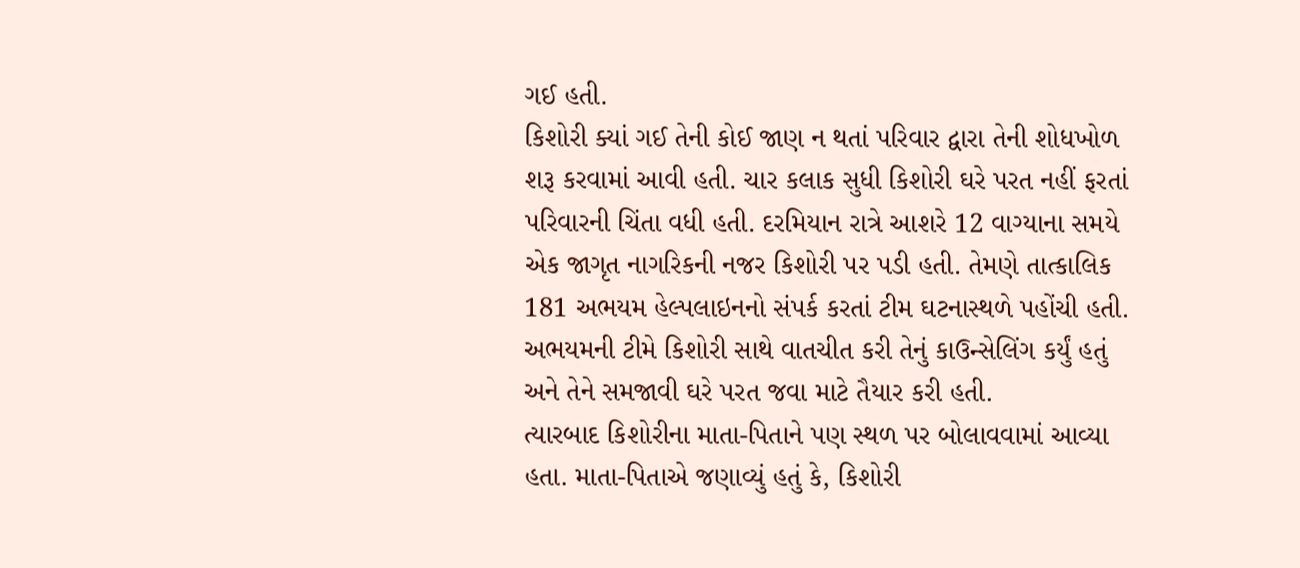ગઈ હતી.
કિશોરી ક્યાં ગઈ તેની કોઈ જાણ ન થતાં પરિવાર દ્વારા તેની શોધખોળ શરૂ કરવામાં આવી હતી. ચાર કલાક સુધી કિશોરી ઘરે પરત નહીં ફરતાં પરિવારની ચિંતા વધી હતી. દરમિયાન રાત્રે આશરે 12 વાગ્યાના સમયે એક જાગૃત નાગરિકની નજર કિશોરી પર પડી હતી. તેમણે તાત્કાલિક 181 અભયમ હેલ્પલાઇનનો સંપર્ક કરતાં ટીમ ઘટનાસ્થળે પહોંચી હતી. અભયમની ટીમે કિશોરી સાથે વાતચીત કરી તેનું કાઉન્સેલિંગ કર્યું હતું અને તેને સમજાવી ઘરે પરત જવા માટે તૈયાર કરી હતી.
ત્યારબાદ કિશોરીના માતા-પિતાને પણ સ્થળ પર બોલાવવામાં આવ્યા હતા. માતા-પિતાએ જણાવ્યું હતું કે, કિશોરી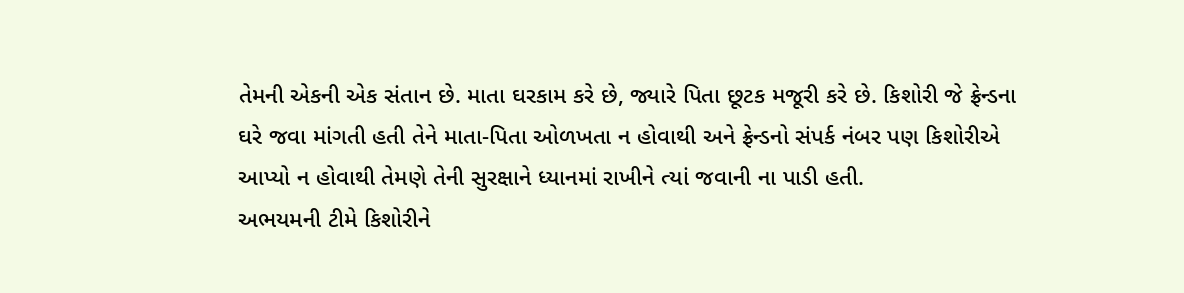તેમની એકની એક સંતાન છે. માતા ઘરકામ કરે છે, જ્યારે પિતા છૂટક મજૂરી કરે છે. કિશોરી જે ફ્રેન્ડના ઘરે જવા માંગતી હતી તેને માતા-પિતા ઓળખતા ન હોવાથી અને ફ્રેન્ડનો સંપર્ક નંબર પણ કિશોરીએ આપ્યો ન હોવાથી તેમણે તેની સુરક્ષાને ધ્યાનમાં રાખીને ત્યાં જવાની ના પાડી હતી.
અભયમની ટીમે કિશોરીને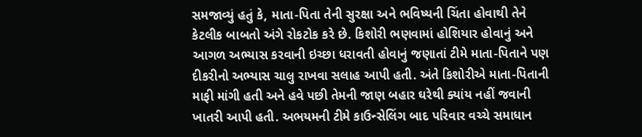સમજાવ્યું હતું કે, માતા-પિતા તેની સુરક્ષા અને ભવિષ્યની ચિંતા હોવાથી તેને કેટલીક બાબતો અંગે રોકટોક કરે છે. કિશોરી ભણવામાં હોશિયાર હોવાનું અને આગળ અભ્યાસ કરવાની ઇચ્છા ધરાવતી હોવાનું જણાતાં ટીમે માતા-પિતાને પણ દીકરીનો અભ્યાસ ચાલુ રાખવા સલાહ આપી હતી. અંતે કિશોરીએ માતા-પિતાની માફી માંગી હતી અને હવે પછી તેમની જાણ બહાર ઘરેથી ક્યાંય નહીં જવાની ખાતરી આપી હતી. અભયમની ટીમે કાઉન્સેલિંગ બાદ પરિવાર વચ્ચે સમાધાન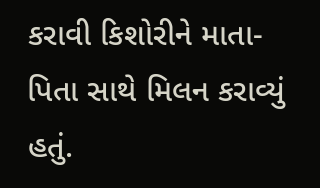કરાવી કિશોરીને માતા-પિતા સાથે મિલન કરાવ્યું હતું.